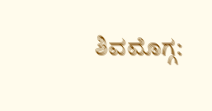ಶಿವಮೊಗ್ಗ: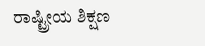ರಾಷ್ಟ್ರೀಯ ಶಿಕ್ಷಣ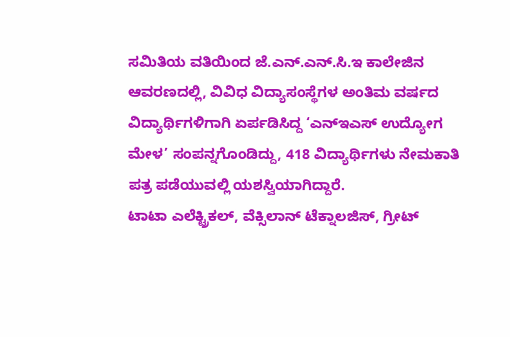ಸಮಿತಿಯ ವತಿಯಿಂದ ಜೆ.ಎನ್.ಎನ್.ಸಿ.ಇ ಕಾಲೇಜಿನ ಆವರಣದಲ್ಲಿ, ವಿವಿಧ ವಿದ್ಯಾಸಂಸ್ಥೆಗಳ ಅಂತಿಮ ವರ್ಷದ ವಿದ್ಯಾರ್ಥಿಗಳಿಗಾಗಿ ಏರ್ಪಡಿಸಿದ್ದ ‘ಎನ್ಇಎಸ್ ಉದ್ಯೋಗ ಮೇಳ’ ಸಂಪನ್ನಗೊಂಡಿದ್ದು, 418 ವಿದ್ಯಾರ್ಥಿಗಳು ನೇಮಕಾತಿ ಪತ್ರ ಪಡೆಯುವಲ್ಲಿ ಯಶಸ್ವಿಯಾಗಿದ್ದಾರೆ.
ಟಾಟಾ ಎಲೆಕ್ಟ್ರಿಕಲ್, ವೆಕ್ಸಿಲಾನ್ ಟೆಕ್ನಾಲಜಿಸ್, ಗ್ರೀಟ್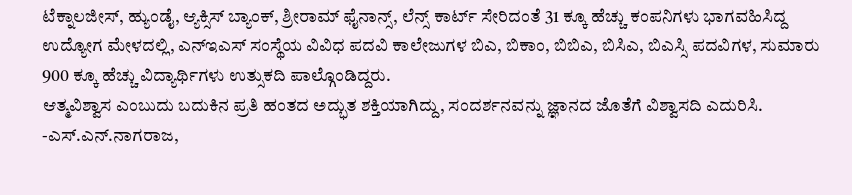ಟೆಕ್ನಾಲಜೀಸ್, ಹ್ಯುಂಡೈ, ಆ್ಯಕ್ಸಿಸ್ ಬ್ಯಾಂಕ್, ಶ್ರೀರಾಮ್ ಫೈನಾನ್ಸ್, ಲೆನ್ಸ್ ಕಾರ್ಟ್ ಸೇರಿದಂತೆ 31 ಕ್ಕೂ ಹೆಚ್ಚು ಕಂಪನಿಗಳು ಭಾಗವಹಿಸಿದ್ದ ಉದ್ಯೋಗ ಮೇಳದಲ್ಲಿ, ಎನ್ಇಎಸ್ ಸಂಸ್ಥೆಯ ವಿವಿಧ ಪದವಿ ಕಾಲೇಜುಗಳ ಬಿಎ, ಬಿಕಾಂ, ಬಿಬಿಎ, ಬಿಸಿಎ, ಬಿಎಸ್ಸಿ ಪದವಿಗಳ, ಸುಮಾರು 900 ಕ್ಕೂ ಹೆಚ್ಚು ವಿದ್ಯಾರ್ಥಿಗಳು ಉತ್ಸುಕದಿ ಪಾಲ್ಗೊಂಡಿದ್ದರು.
ಆತ್ಮವಿಶ್ವಾಸ ಎಂಬುದು ಬದುಕಿನ ಪ್ರತಿ ಹಂತದ ಅದ್ಭುತ ಶಕ್ತಿಯಾಗಿದ್ದು, ಸಂದರ್ಶನವನ್ನು ಜ್ಞಾನದ ಜೊತೆಗೆ ವಿಶ್ವಾಸದಿ ಎದುರಿಸಿ.
-ಎಸ್.ಎನ್.ನಾಗರಾಜ,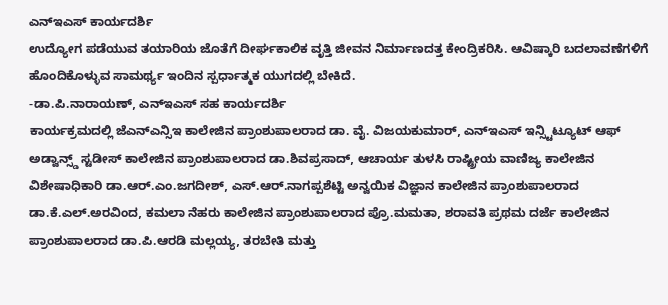ಎನ್ಇಎಸ್ ಕಾರ್ಯದರ್ಶಿ
ಉದ್ಯೋಗ ಪಡೆಯುವ ತಯಾರಿಯ ಜೊತೆಗೆ ದೀರ್ಘಕಾಲಿಕ ವೃತ್ತಿ ಜೀವನ ನಿರ್ಮಾಣದತ್ತ ಕೇಂದ್ರಿಕರಿಸಿ. ಆವಿಷ್ಕಾರಿ ಬದಲಾವಣೆಗಳಿಗೆ ಹೊಂದಿಕೊಳ್ಳುವ ಸಾಮರ್ಥ್ಯ ಇಂದಿನ ಸ್ಪರ್ಧಾತ್ಮಕ ಯುಗದಲ್ಲಿ ಬೇಕಿದೆ.
-ಡಾ.ಪಿ.ನಾರಾಯಣ್, ಎನ್ಇಎಸ್ ಸಹ ಕಾರ್ಯದರ್ಶಿ
ಕಾರ್ಯಕ್ರಮದಲ್ಲಿ ಜೆಎನ್ಎನ್ಸಿಇ ಕಾಲೇಜಿನ ಪ್ರಾಂಶುಪಾಲರಾದ ಡಾ. ವೈ. ವಿಜಯಕುಮಾರ್, ಎನ್ಇಎಸ್ ಇನ್ಸ್ಟಿಟ್ಯೂಟ್ ಆಫ್ ಅಡ್ವಾನ್ಸ್ಡ್ ಸ್ಟಡೀಸ್ ಕಾಲೇಜಿನ ಪ್ರಾಂಶುಪಾಲರಾದ ಡಾ.ಶಿವಪ್ರಸಾದ್, ಆಚಾರ್ಯ ತುಳಸಿ ರಾಷ್ಟ್ರೀಯ ವಾಣಿಜ್ಯ ಕಾಲೇಜಿನ ವಿಶೇಷಾಧಿಕಾರಿ ಡಾ.ಆರ್.ಎಂ.ಜಗದೀಶ್, ಎಸ್.ಆರ್.ನಾಗಪ್ಪಶೆಟ್ಟಿ ಅನ್ವಯಿಕ ವಿಜ್ಞಾನ ಕಾಲೇಜಿನ ಪ್ರಾಂಶುಪಾಲರಾದ ಡಾ.ಕೆ.ಎಲ್.ಅರವಿಂದ, ಕಮಲಾ ನೆಹರು ಕಾಲೇಜಿನ ಪ್ರಾಂಶುಪಾಲರಾದ ಪ್ರೊ.ಮಮತಾ, ಶರಾವತಿ ಪ್ರಥಮ ದರ್ಜೆ ಕಾಲೇಜಿನ ಪ್ರಾಂಶುಪಾಲರಾದ ಡಾ.ಪಿ.ಆರಡಿ ಮಲ್ಲಯ್ಯ, ತರಬೇತಿ ಮತ್ತು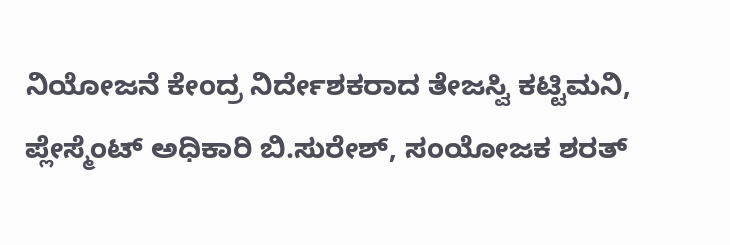ನಿಯೋಜನೆ ಕೇಂದ್ರ ನಿರ್ದೇಶಕರಾದ ತೇಜಸ್ವಿ ಕಟ್ಟಿಮನಿ, ಪ್ಲೇಸ್ಮೆಂಟ್ ಅಧಿಕಾರಿ ಬಿ.ಸುರೇಶ್, ಸಂಯೋಜಕ ಶರತ್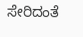ಸೇರಿದಂತೆ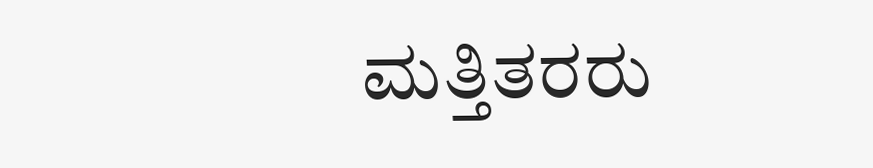ಮತ್ತಿತರರು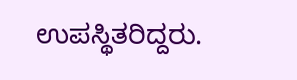ಉಪಸ್ಥಿತರಿದ್ದರು.